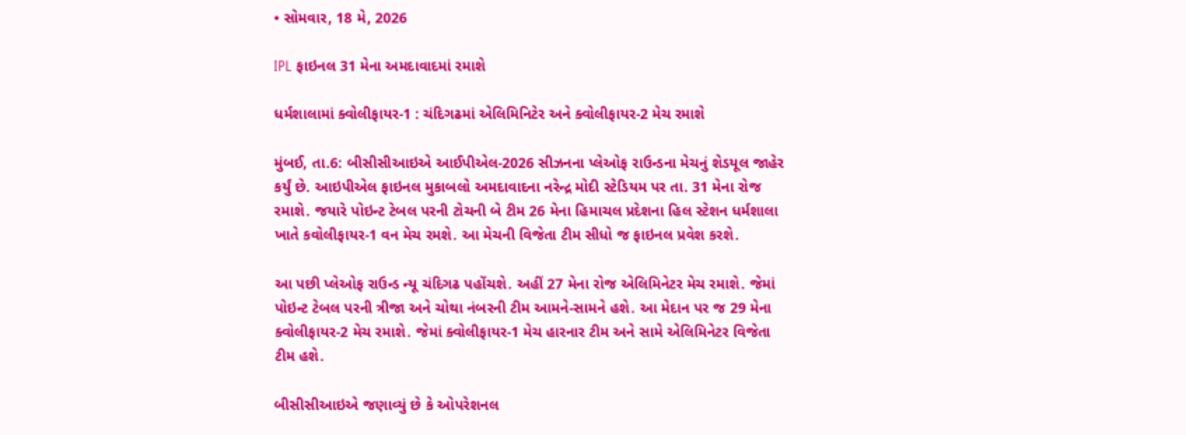• સોમવાર, 18 મે, 2026

IPL ફાઇનલ 31 મેના અમદાવાદમાં રમાશે

ધર્મશાલામાં ક્વોલીફાયર-1 : ચંદિગઢમાં એલિમિનિટેર અને ક્વોલીફાયર-2 મેચ રમાશે

મુંબઈ, તા.6: બીસીસીઆઇએ આઈપીએલ-2026 સીઝનના પ્લેઓફ રાઉન્ડના મેચનું શેડયૂલ જાહેર કર્યું છે. આઇપીએલ ફાઇનલ મુકાબલો અમદાવાદના નરેન્દ્ર મોદી સ્ટેડિયમ પર તા. 31 મેના રોજ રમાશે. જયારે પોઇન્ટ ટેબલ પરની ટોચની બે ટીમ 26 મેના હિમાચલ પ્રદેશના હિલ સ્ટેશન ધર્મશાલા ખાતે કવોલીફાયર-1 વન મેચ રમશે. આ મેચની વિજેતા ટીમ સીધો જ ફાઇનલ પ્રવેશ કરશે.

આ પછી પ્લેઓફ રાઉન્ડ ન્યૂ ચંદિગઢ પહોંચશે. અહીં 27 મેના રોજ એલિમિનેટર મેચ રમાશે. જેમાં પોઇન્ટ ટેબલ પરની ત્રીજા અને ચોથા નંબરની ટીમ આમને-સામને હશે. આ મેદાન પર જ 29 મેના ક્વોલીફાયર-2 મેચ રમાશે. જેમાં ક્વોલીફાયર-1 મેચ હારનાર ટીમ અને સામે એલિમિનેટર વિજેતા ટીમ હશે.

બીસીસીઆઇએ જણાવ્યું છે કે ઓપરેશનલ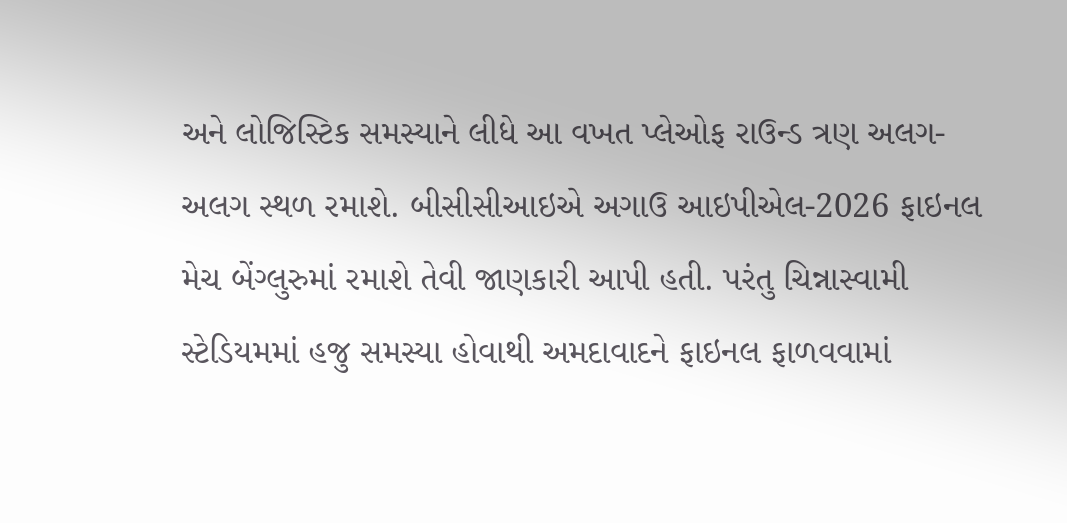અને લોજિસ્ટિક સમસ્યાને લીધે આ વખત પ્લેઓફ રાઉન્ડ ત્રણ અલગ-અલગ સ્થળ રમાશે. બીસીસીઆઇએ અગાઉ આઇપીએલ-2026 ફાઇનલ મેચ બેંગ્લુરુમાં રમાશે તેવી જાણકારી આપી હતી. પરંતુ ચિન્નાસ્વામી સ્ટેડિયમમાં હજુ સમસ્યા હોવાથી અમદાવાદને ફાઇનલ ફાળવવામાં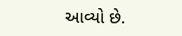આવ્યો છે.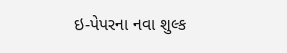ઇ-પેપરના નવા શુલ્ક